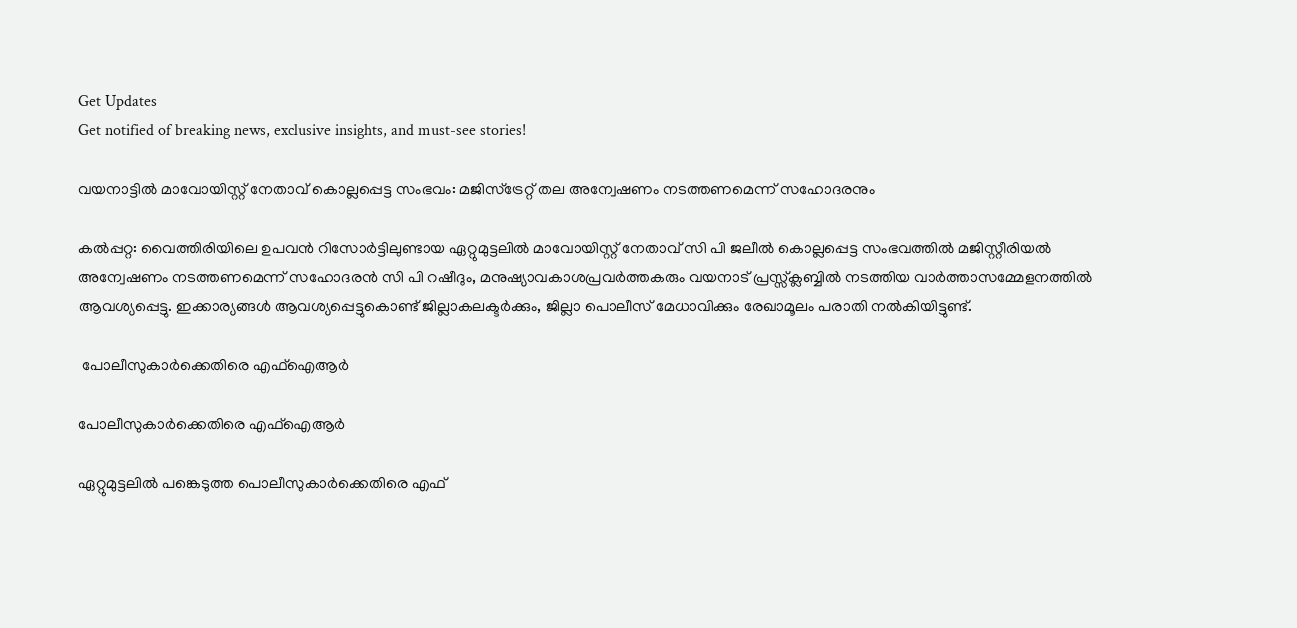Get Updates
Get notified of breaking news, exclusive insights, and must-see stories!

വയനാട്ടില്‍ മാവോയിസ്റ്റ് നേതാവ് കൊല്ലപ്പെട്ട സംഭവം: മജിസ്ട്രേറ്റ് തല അന്വേഷണം നടത്തണമെന്ന് സഹോദരനും

കല്‍പ്പറ്റ: വൈത്തിരിയിലെ ഉപവന്‍ റിസോര്‍ട്ടിലുണ്ടായ ഏറ്റുമുട്ടലില്‍ മാവോയിസ്റ്റ് നേതാവ് സി പി ജലീല്‍ കൊല്ലപ്പെട്ട സംഭവത്തില്‍ മജിസ്റ്റീരിയല്‍ അന്വേഷണം നടത്തണമെന്ന് സഹോദരന്‍ സി പി റഷീദും, മനുഷ്യാവകാശപ്രവര്‍ത്തകരും വയനാട് പ്രസ്സ്‌ക്ലബ്ബില്‍ നടത്തിയ വാര്‍ത്താസമ്മേളനത്തില്‍ ആവശ്യപ്പെട്ടു. ഇക്കാര്യങ്ങള്‍ ആവശ്യപ്പെട്ടുകൊണ്ട് ജില്ലാകലക്ടര്‍ക്കും, ജില്ലാ പൊലീസ് മേധാവിക്കും രേഖാമൂലം പരാതി നല്‍കിയിട്ടുണ്ട്.

 പോലീസുകാര്‍ക്കെതിരെ എഫ്ഐആര്‍

പോലീസുകാര്‍ക്കെതിരെ എഫ്ഐആര്‍

ഏറ്റുമുട്ടലില്‍ പങ്കെടുത്ത പൊലീസുകാര്‍ക്കെതിരെ എഫ്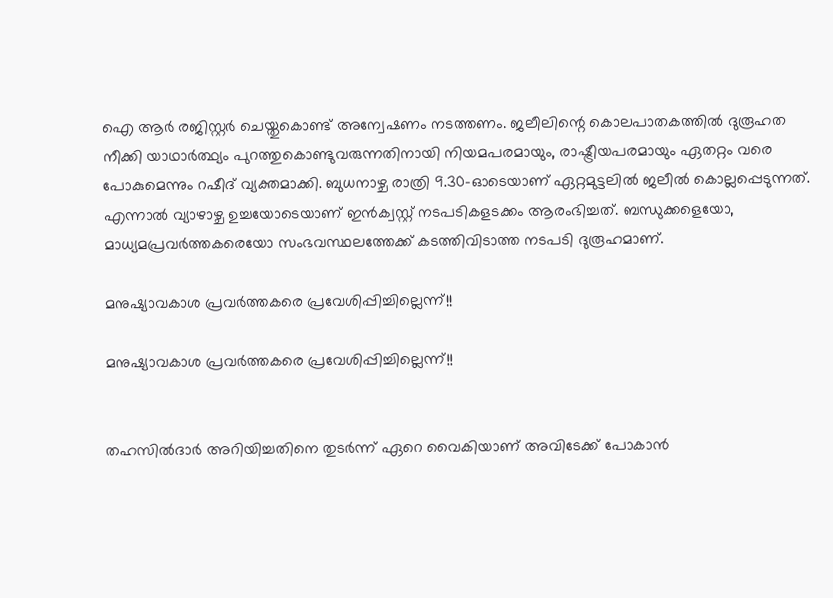ഐ ആര്‍ രജിസ്റ്റര്‍ ചെയ്തുകൊണ്ട് അന്വേഷണം നടത്തണം. ജലീലിന്റെ കൊലപാതകത്തില്‍ ദുരൂഹത നീക്കി യാഥാര്‍ത്ഥ്യം പുറത്തുകൊണ്ടുവരുന്നതിനായി നിയമപരമായും, രാഷ്ട്രീയപരമായും ഏതറ്റം വരെ പോകുമെന്നും റഷീദ് വ്യക്തമാക്കി. ബുധനാഴ്ച രാത്രി 9.30-ഓടെയാണ് ഏറ്റമുട്ടലില്‍ ജലീല്‍ കൊല്ലപ്പെടുന്നത്. എന്നാല്‍ വ്യാഴാഴ്ച ഉച്ചയോടെയാണ് ഇന്‍ക്വസ്റ്റ് നടപടികളടക്കം ആരംഭിച്ചത്. ബന്ധുക്കളെയോ, മാധ്യമപ്രവര്‍ത്തകരെയോ സംഭവസ്ഥലത്തേക്ക് കടത്തിവിടാത്ത നടപടി ദുരൂഹമാണ്.

മനുഷ്യാവകാശ പ്രവര്‍ത്തകരെ പ്രവേശിപ്പിച്ചില്ലെന്ന്!!

മനുഷ്യാവകാശ പ്രവര്‍ത്തകരെ പ്രവേശിപ്പിച്ചില്ലെന്ന്!!


തഹസില്‍ദാര്‍ അറിയിച്ചതിനെ തുടര്‍ന്ന് ഏറെ വൈകിയാണ് അവിടേക്ക് പോകാന്‍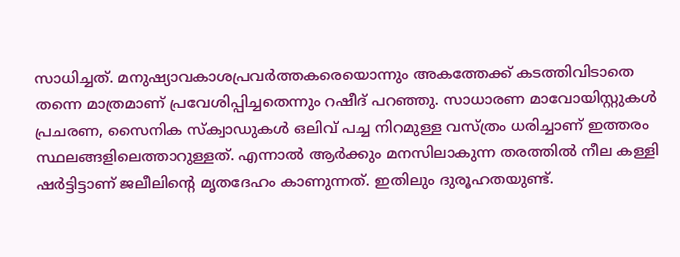സാധിച്ചത്. മനുഷ്യാവകാശപ്രവര്‍ത്തകരെയൊന്നും അകത്തേക്ക് കടത്തിവിടാതെ തന്നെ മാത്രമാണ് പ്രവേശിപ്പിച്ചതെന്നും റഷീദ് പറഞ്ഞു. സാധാരണ മാവോയിസ്റ്റുകള്‍ പ്രചരണ, സൈനിക സ്‌ക്വാഡുകള്‍ ഒലിവ് പച്ച നിറമുള്ള വസ്ത്രം ധരിച്ചാണ് ഇത്തരം സ്ഥലങ്ങളിലെത്താറുള്ളത്. എന്നാല്‍ ആര്‍ക്കും മനസിലാകുന്ന തരത്തില്‍ നീല കള്ളി ഷര്‍ട്ടിട്ടാണ് ജലീലിന്റെ മൃതദേഹം കാണുന്നത്. ഇതിലും ദുരൂഹതയുണ്ട്.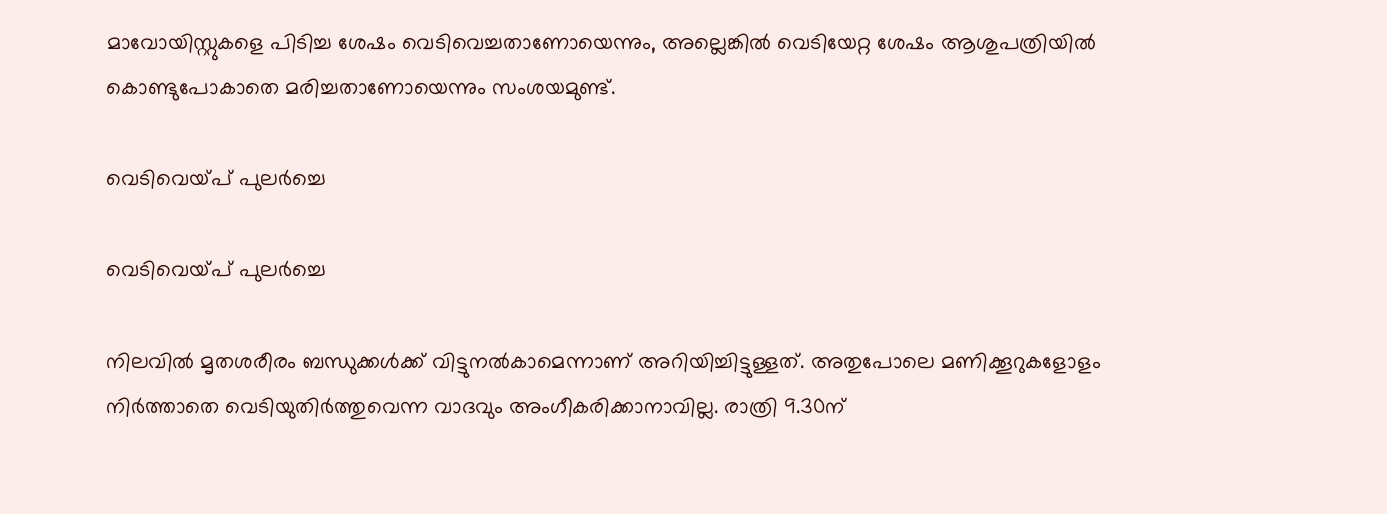മാവോയിസ്റ്റുകളെ പിടിച്ച ശേഷം വെടിവെച്ചതാണോയെന്നും, അല്ലെങ്കില്‍ വെടിയേറ്റ ശേഷം ആശുപത്രിയില്‍ കൊണ്ടുപോകാതെ മരിച്ചതാണോയെന്നും സംശയമുണ്ട്.

വെടിവെയ്പ് പുലര്‍ച്ചെ

വെടിവെയ്പ് പുലര്‍ച്ചെ

നിലവില്‍ മൃതശരീരം ബന്ധുക്കള്‍ക്ക് വിട്ടുനല്‍കാമെന്നാണ് അറിയിച്ചിട്ടുള്ളത്. അതുപോലെ മണിക്കൂറുകളോളം നിര്‍ത്താതെ വെടിയുതിര്‍ത്തുവെന്ന വാദവും അംഗീകരിക്കാനാവില്ല. രാത്രി 9.30ന്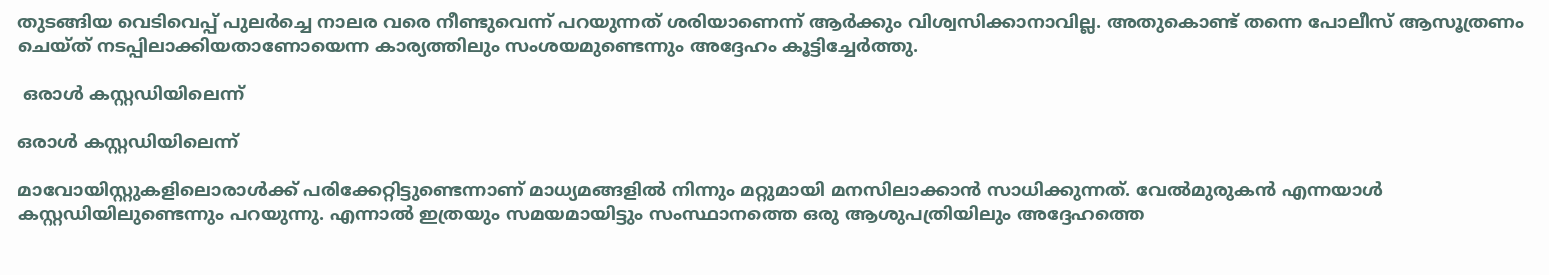തുടങ്ങിയ വെടിവെപ്പ് പുലര്‍ച്ചെ നാലര വരെ നീണ്ടുവെന്ന് പറയുന്നത് ശരിയാണെന്ന് ആര്‍ക്കും വിശ്വസിക്കാനാവില്ല. അതുകൊണ്ട് തന്നെ പോലീസ് ആസൂത്രണം ചെയ്ത് നടപ്പിലാക്കിയതാണോയെന്ന കാര്യത്തിലും സംശയമുണ്ടെന്നും അദ്ദേഹം കൂട്ടിച്ചേര്‍ത്തു.

 ഒരാള്‍ കസ്റ്റഡിയിലെന്ന്

ഒരാള്‍ കസ്റ്റഡിയിലെന്ന്

മാവോയിസ്റ്റുകളിലൊരാള്‍ക്ക് പരിക്കേറ്റിട്ടുണ്ടെന്നാണ് മാധ്യമങ്ങളില്‍ നിന്നും മറ്റുമായി മനസിലാക്കാന്‍ സാധിക്കുന്നത്. വേല്‍മുരുകന്‍ എന്നയാള്‍ കസ്റ്റഡിയിലുണ്ടെന്നും പറയുന്നു. എന്നാല്‍ ഇത്രയും സമയമായിട്ടും സംസ്ഥാനത്തെ ഒരു ആശുപത്രിയിലും അദ്ദേഹത്തെ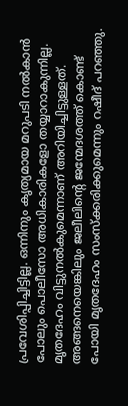പ്രവേശിപ്പിച്ചിട്ടില്ല. ഒന്നിനും കൃത്യമായ മറുപടി നല്‍കാന്‍ പോലും പൊലീസോ അധികാരികളോ തയ്യാറാകുന്നില്ല. മൃതദേഹം വിട്ടുനല്‍കുമെന്നാണ് അറിയിച്ചിട്ടുള്ളത്. അങ്ങനെയെങ്കിലും ജലീലിന്റെ ജന്മേദശത്ത് കൊണ്ട് പോയി മൃതദേഹം സംസ്‌ക്കരിക്കുമെന്നും റഷീദ് പറഞ്ഞു.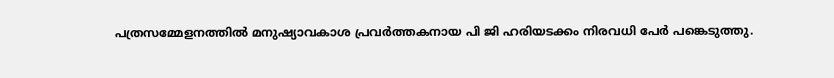പത്രസമ്മേളനത്തില്‍ മനുഷ്യാവകാശ പ്രവര്‍ത്തകനായ പി ജി ഹരിയടക്കം നിരവധി പേര്‍ പങ്കെടുത്തു.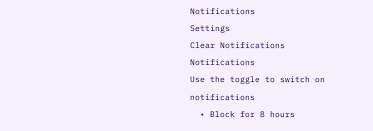Notifications
Settings
Clear Notifications
Notifications
Use the toggle to switch on notifications
  • Block for 8 hours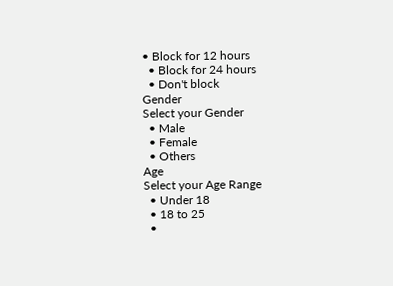• Block for 12 hours
  • Block for 24 hours
  • Don't block
Gender
Select your Gender
  • Male
  • Female
  • Others
Age
Select your Age Range
  • Under 18
  • 18 to 25
  •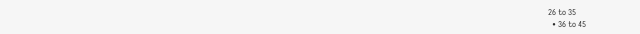26 to 35
  • 36 to 45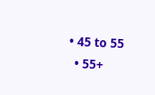• 45 to 55
  • 55+